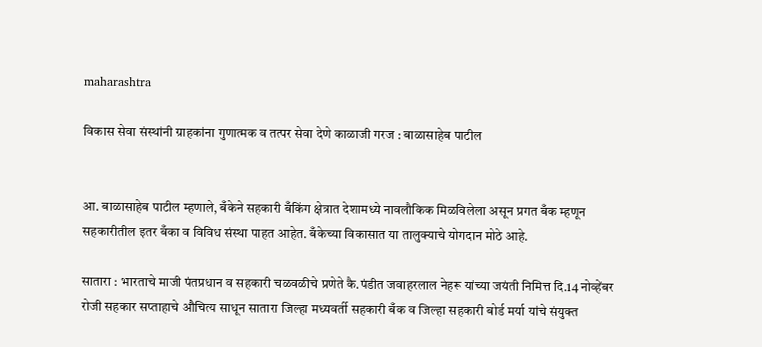maharashtra

विकास सेवा संस्थांनी ग्राहकांना गुणात्मक व तत्पर सेवा देणे काळाजी गरज : बाळासाहेब पाटील


आ. बाळासाहेब पाटील म्हणाले, बँकेने सहकारी बँकिंग क्षेत्रात देशामध्ये नावलौकिक मिळविलेला असून प्रगत बँक म्हणून सहकारीतील इतर बँका व विविध संस्था पाहत आहेत. बँकेच्या विकासात या तालुक्याचे योगदान मोठे आहे.

सातारा : भारताचे माजी पंतप्रधान व सहकारी चळवळीचे प्रणेते कै.पंडीत जवाहरलाल नेहरू यांच्या जयंती निमित्त दि.14 नोव्हेंबर रोजी सहकार सप्ताहाचे औचित्य साधून सातारा जिल्हा मध्यवर्ती सहकारी बँक व जिल्हा सहकारी बोर्ड मर्या यांचे संयुक्त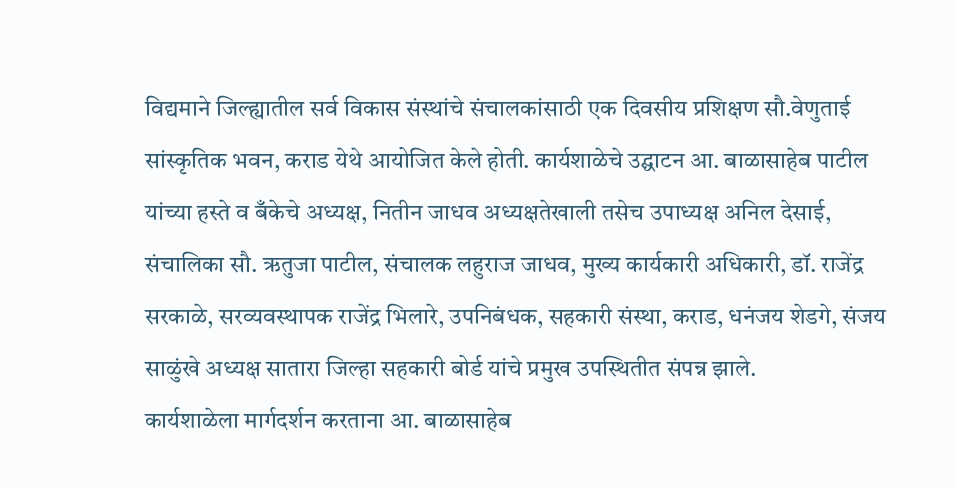विद्यमाने जिल्ह्यातील सर्व विकास संस्थांचे संचालकांसाठी एक दिवसीय प्रशिक्षण सौ.वेणुताई सांस्कृतिक भवन, कराड येथे आयोजित केले होती. कार्यशाळेचे उद्घाटन आ. बाळासाहेब पाटील यांच्या हस्ते व बँकेचे अध्यक्ष, नितीन जाधव अध्यक्षतेखाली तसेच उपाध्यक्ष अनिल देसाई, संचालिका सौ. ऋतुजा पाटील, संचालक लहुराज जाधव, मुख्य कार्यकारी अधिकारी, डॉ. राजेंद्र सरकाळे, सरव्यवस्थापक राजेंद्र भिलारे, उपनिबंधक, सहकारी संस्था, कराड, धनंजय शेडगे, संजय साळुंखे अध्यक्ष सातारा जिल्हा सहकारी बोर्ड यांचे प्रमुख उपस्थितीत संपन्न झाले.
कार्यशाळेला मार्गदर्शन करताना आ. बाळासाहेब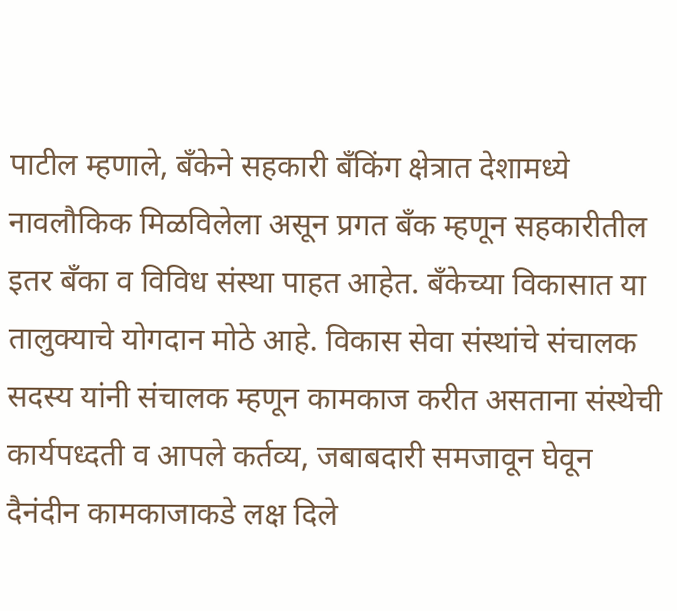पाटील म्हणाले, बँकेने सहकारी बँकिंग क्षेत्रात देशामध्ये नावलौकिक मिळविलेला असून प्रगत बँक म्हणून सहकारीतील इतर बँका व विविध संस्था पाहत आहेत. बँकेच्या विकासात या तालुक्याचे योगदान मोठे आहे. विकास सेवा संस्थांचे संचालक सदस्य यांनी संचालक म्हणून कामकाज करीत असताना संस्थेची कार्यपध्दती व आपले कर्तव्य, जबाबदारी समजावून घेवून दैनंदीन कामकाजाकडे लक्ष दिले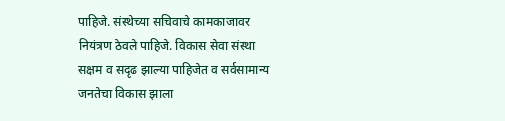पाहिजे. संस्थेच्या सचिवाचे कामकाजावर नियंत्रण ठेवले पाहिजे. विकास सेवा संस्था सक्षम व सदृढ झाल्या पाहिजेत व सर्वसामान्य जनतेचा विकास झाला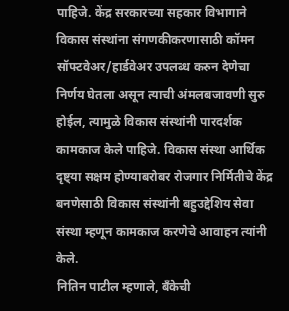पाहिजे. केंद्र सरकारच्या सहकार विभागाने विकास संस्थांना संगणकीकरणासाठी कॉमन सॉफ्टवेअर/हार्डवेअर उपलब्ध करुन देणेचा निर्णय घेतला असून त्याची अंमलबजावणी सुरु होईल, त्यामुळे विकास संस्थांनी पारदर्शक कामकाज केले पाहिजे. विकास संस्था आर्थिक दृष्ट्या सक्षम होण्याबरोबर रोजगार निर्मितीचे केंद्र बनणेसाठी विकास संस्थांनी बहुउद्देशिय सेवा संस्था म्हणून कामकाज करणेचे आवाहन त्यांनी केले.
नितिन पाटील म्हणाले, बँकेची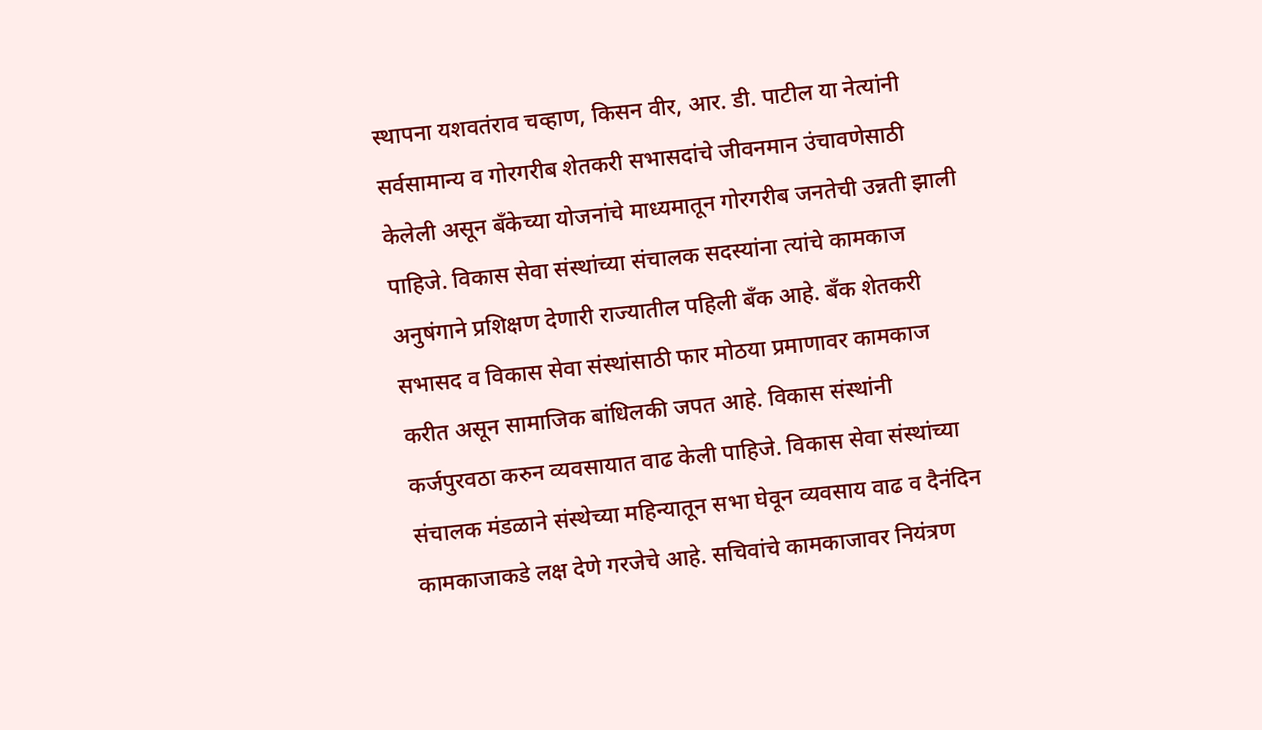स्थापना यशवतंराव चव्हाण, किसन वीर, आर. डी. पाटील या नेत्यांनी सर्वसामान्य व गोरगरीब शेतकरी सभासदांचे जीवनमान उंचावणेसाठी केलेली असून बँकेच्या योजनांचे माध्यमातून गोरगरीब जनतेची उन्नती झाली पाहिजे. विकास सेवा संस्थांच्या संचालक सदस्यांना त्यांचे कामकाज अनुषंगाने प्रशिक्षण देणारी राज्यातील पहिली बँक आहे. बँक शेतकरी सभासद व विकास सेवा संस्थांसाठी फार मोठया प्रमाणावर कामकाज करीत असून सामाजिक बांधिलकी जपत आहे. विकास संस्थांनी कर्जपुरवठा करुन व्यवसायात वाढ केली पाहिजे. विकास सेवा संस्थांच्या संचालक मंडळाने संस्थेच्या महिन्यातून सभा घेवून व्यवसाय वाढ व दैनंदिन कामकाजाकडे लक्ष देणे गरजेचे आहे. सचिवांचे कामकाजावर नियंत्रण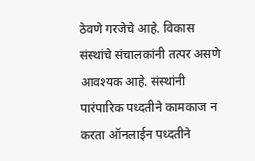ठेवणे गरजेचे आहे. विकास संस्थांचे संचालकांनी तत्पर असणे आवश्यक आहे. संस्थांनी पारंपारिक पध्दतीने कामकाज न करता ऑनलाईन पध्दतीने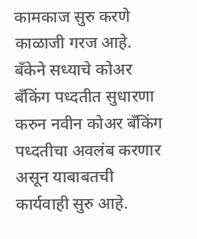कामकाज सुरु करणे काळाजी गरज आहे. बँकेने सध्याचे कोअर बँकिंग पध्दतीत सुधारणा करुन नवीन कोअर बँकिंग पध्दतीचा अवलंब करणार असून याबाबतची कार्यवाही सुरु आहे.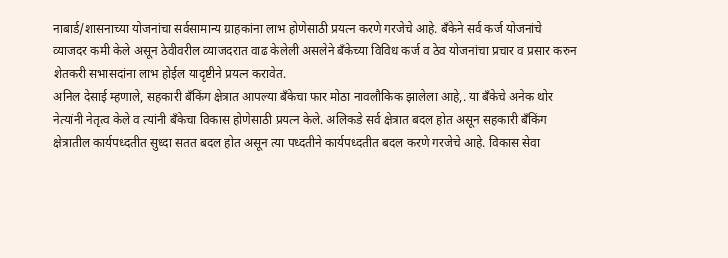नाबार्ड/शासनाच्या योजनांचा सर्वसामान्य ग्राहकांना लाभ होणेसाठी प्रयत्न करणे गरजेचे आहे. बँकेने सर्व कर्ज योजनांचे व्याजदर कमी केले असून ठेवीवरील व्याजदरात वाढ केलेली असलेने बँकेच्या विविध कर्ज व ठेव योजनांचा प्रचार व प्रसार करुन शेतकरी सभासदांना लाभ होईल यादृष्टीने प्रयत्न करावेत.
अनिल देसाई म्हणाले, सहकारी बँकिंग क्षेत्रात आपल्या बँकेचा फार मोठा नावलौकिक झालेला आहे,. या बँकेचे अनेक थोर नेत्यांनी नेतृत्व केले व त्यांनी बँकेचा विकास होणेसाठी प्रयत्न केले. अलिकडे सर्व क्षेत्रात बदल होत असून सहकारी बँकिंग क्षेत्रातील कार्यपध्दतीत सुध्दा सतत बदल होत असून त्या पध्दतीने कार्यपध्दतीत बदल करणे गरजेचे आहे. विकास सेवा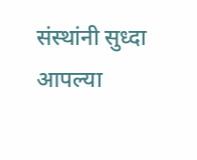संस्थांनी सुध्दा आपल्या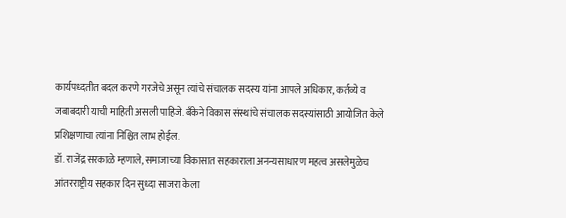कार्यपध्दतीत बदल करणे गरजेचे असून त्यांचे संचालक सदस्य यांना आपले अधिकार, कर्तव्ये व जबाबदारी याची माहिती असली पाहिजे. बँकेने विकास संस्थांचे संचालक सदस्यांसाठी आयोजित केले प्रशिक्षणाचा त्यांना निश्चित लाभ होईल.
डॉ. राजेंद्र सरकाळे म्हणाले, समाजाच्या विकासात सहकाराला अनन्यसाधारण महत्व असलेमुळेच आंतरराष्ट्रीय सहकार दिन सुध्दा साजरा केला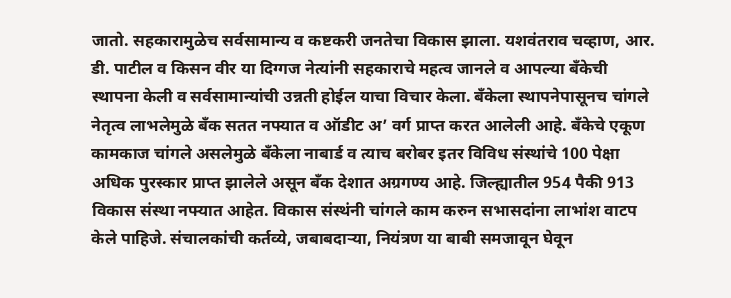जातो. सहकारामुळेच सर्वसामान्य व कष्टकरी जनतेचा विकास झाला. यशवंतराव चव्हाण, आर. डी. पाटील व किसन वीर या दिग्गज नेत्यांनी सहकाराचे महत्व जानले व आपल्या बँकेची स्थापना केली व सर्वसामान्यांची उन्नती होईल याचा विचार केला. बँकेला स्थापनेपासूनच चांगले नेतृत्व लाभलेमुळे बँक सतत नफ्यात व ऑडीट अ’ वर्ग प्राप्त करत आलेली आहे. बँकेचे एकूण कामकाज चांगले असलेमुळे बँकेला नाबार्ड व त्याच बरोबर इतर विविध संस्थांचे 100 पेक्षा अधिक पुरस्कार प्राप्त झालेले असून बँक देशात अग्रगण्य आहे. जिल्ह्यातील 954 पैकी 913 विकास संस्था नफ्यात आहेत. विकास संस्थंनी चांगले काम करुन सभासदांना लाभांश वाटप केले पाहिजे. संचालकांची कर्तव्ये, जबाबदार्‍या, नियंत्रण या बाबी समजावून घेवून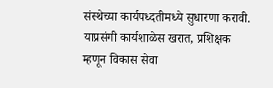संस्थेच्या कार्यपध्दतीमध्ये सुधारणा करावी.
याप्रसंगी कार्यशाळेस खरात, प्रशिक्षक म्हणून विकास सेवा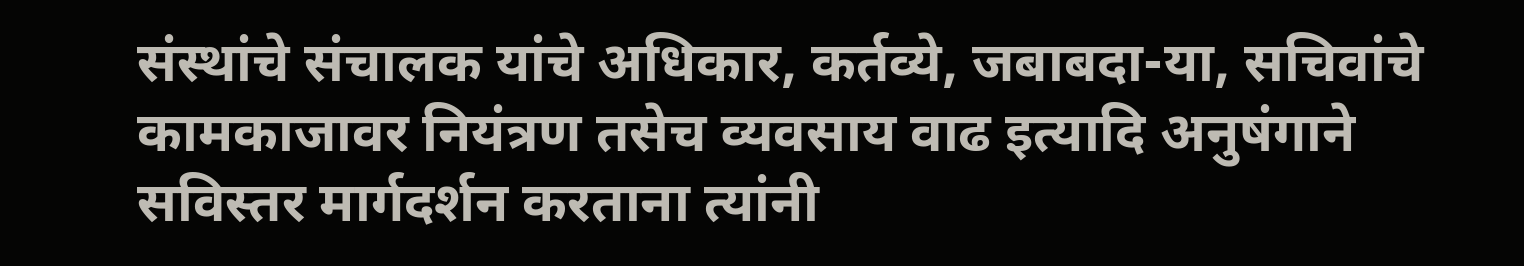संस्थांचे संचालक यांचे अधिकार, कर्तव्ये, जबाबदा-या, सचिवांचे कामकाजावर नियंत्रण तसेच व्यवसाय वाढ इत्यादि अनुषंगाने सविस्तर मार्गदर्शन करताना त्यांनी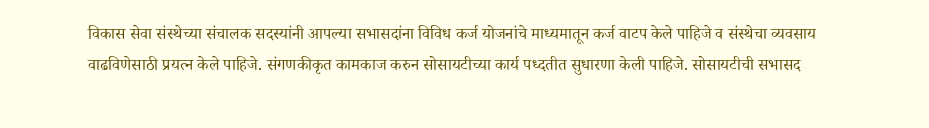विकास सेवा संस्थेच्या संचालक सदस्यांनी आपल्या सभासदांना विविध कर्ज योजनांचे माध्यमातून कर्ज वाटप केले पाहिजे व संस्थेचा व्यवसाय वाढविणेसाठी प्रयत्न केले पाहिजे. संगणकीकृत कामकाज करुन सोसायटीच्या कार्य पध्दतीत सुधारणा केली पाहिजे. सोसायटीची सभासद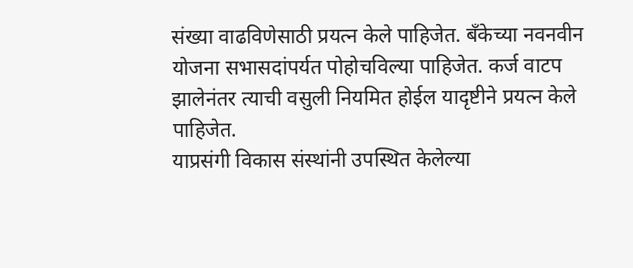संख्या वाढविणेसाठी प्रयत्न केले पाहिजेत. बँकेच्या नवनवीन योजना सभासदांपर्यत पोहोचविल्या पाहिजेत. कर्ज वाटप झालेनंतर त्याची वसुली नियमित होईल यादृष्टीने प्रयत्न केले पाहिजेत.
याप्रसंगी विकास संस्थांनी उपस्थित केलेल्या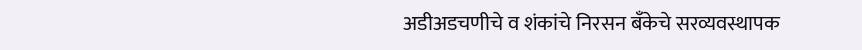अडीअडचणीचे व शंकांचे निरसन बँकेचे सरव्यवस्थापक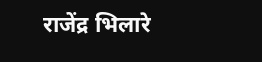राजेंद्र भिलारे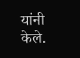यांनी केले.